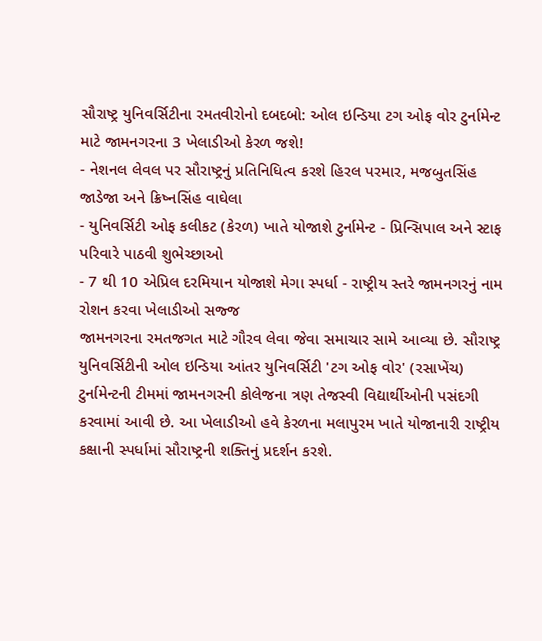સૌરાષ્ટ્ર યુનિવર્સિટીના રમતવીરોનો દબદબો: ઓલ ઇન્ડિયા ટગ ઓફ વોર ટુર્નામેન્ટ માટે જામનગરના 3 ખેલાડીઓ કેરળ જશે!
- નેશનલ લેવલ પર સૌરાષ્ટ્રનું પ્રતિનિધિત્વ કરશે હિરલ પરમાર, મજબુતસિંહ જાડેજા અને ક્રિષ્નસિંહ વાઘેલા
- યુનિવર્સિટી ઓફ કલીકટ (કેરળ) ખાતે યોજાશે ટુર્નામેન્ટ - પ્રિન્સિપાલ અને સ્ટાફ પરિવારે પાઠવી શુભેચ્છાઓ
- 7 થી 10 એપ્રિલ દરમિયાન યોજાશે મેગા સ્પર્ધા - રાષ્ટ્રીય સ્તરે જામનગરનું નામ રોશન કરવા ખેલાડીઓ સજ્જ
જામનગરના રમતજગત માટે ગૌરવ લેવા જેવા સમાચાર સામે આવ્યા છે. સૌરાષ્ટ્ર યુનિવર્સિટીની ઓલ ઇન્ડિયા આંતર યુનિવર્સિટી 'ટગ ઓફ વોર' (રસાખેંચ) ટુર્નામેન્ટની ટીમમાં જામનગરની કોલેજના ત્રણ તેજસ્વી વિદ્યાર્થીઓની પસંદગી કરવામાં આવી છે. આ ખેલાડીઓ હવે કેરળના મલાપુરમ ખાતે યોજાનારી રાષ્ટ્રીય કક્ષાની સ્પર્ધામાં સૌરાષ્ટ્રની શક્તિનું પ્રદર્શન કરશે.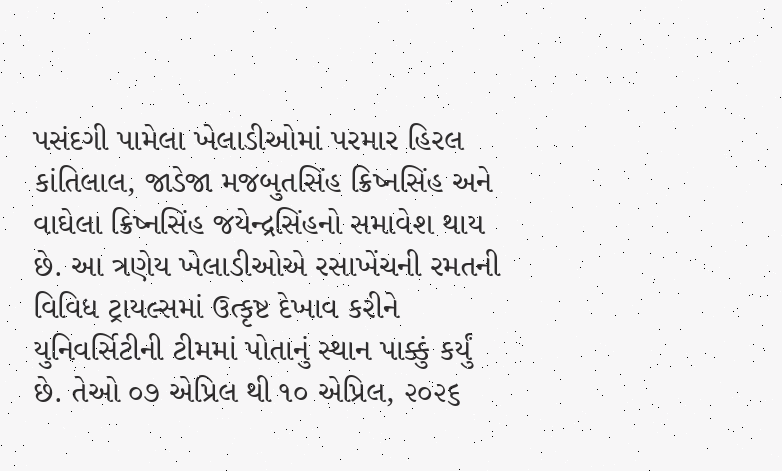પસંદગી પામેલા ખેલાડીઓમાં પરમાર હિરલ કાંતિલાલ, જાડેજા મજબુતસિંહ ક્રિષ્નસિંહ અને વાઘેલા ક્રિષ્નસિંહ જયેન્દ્રસિંહનો સમાવેશ થાય છે. આ ત્રણેય ખેલાડીઓએ રસાખેંચની રમતની વિવિધ ટ્રાયલ્સમાં ઉત્કૃષ્ટ દેખાવ કરીને યુનિવર્સિટીની ટીમમાં પોતાનું સ્થાન પાક્કું કર્યું છે. તેઓ ૦૭ એપ્રિલ થી ૧૦ એપ્રિલ, ૨૦૨૬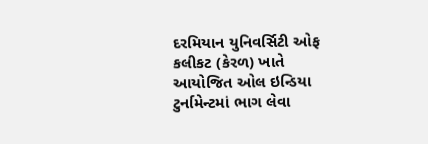દરમિયાન યુનિવર્સિટી ઓફ કલીકટ (કેરળ) ખાતે આયોજિત ઓલ ઇન્ડિયા ટુર્નામેન્ટમાં ભાગ લેવા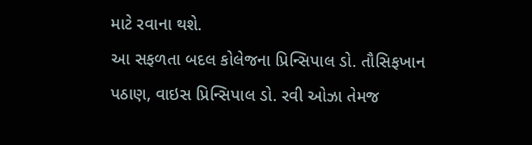માટે રવાના થશે.
આ સફળતા બદલ કોલેજના પ્રિન્સિપાલ ડો. તૌસિફખાન પઠાણ, વાઇસ પ્રિન્સિપાલ ડો. રવી ઓઝા તેમજ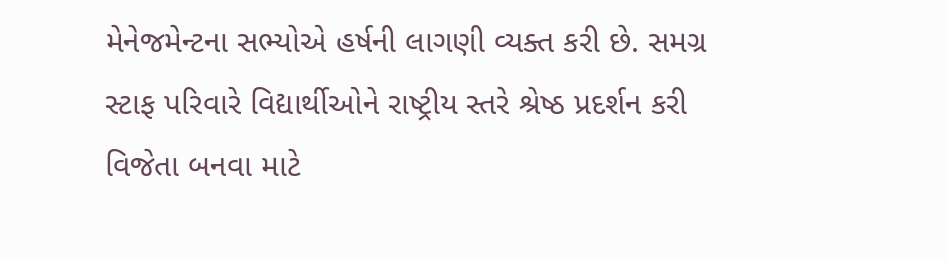મેનેજમેન્ટના સભ્યોએ હર્ષની લાગણી વ્યક્ત કરી છે. સમગ્ર સ્ટાફ પરિવારે વિદ્યાર્થીઓને રાષ્ટ્રીય સ્તરે શ્રેષ્ઠ પ્રદર્શન કરી વિજેતા બનવા માટે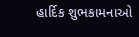હાર્દિક શુભકામનાઓ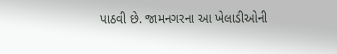પાઠવી છે. જામનગરના આ ખેલાડીઓની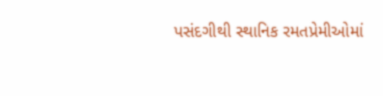પસંદગીથી સ્થાનિક રમતપ્રેમીઓમાં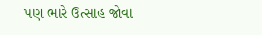પણ ભારે ઉત્સાહ જોવા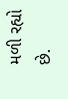મળી રહ્યો છે.